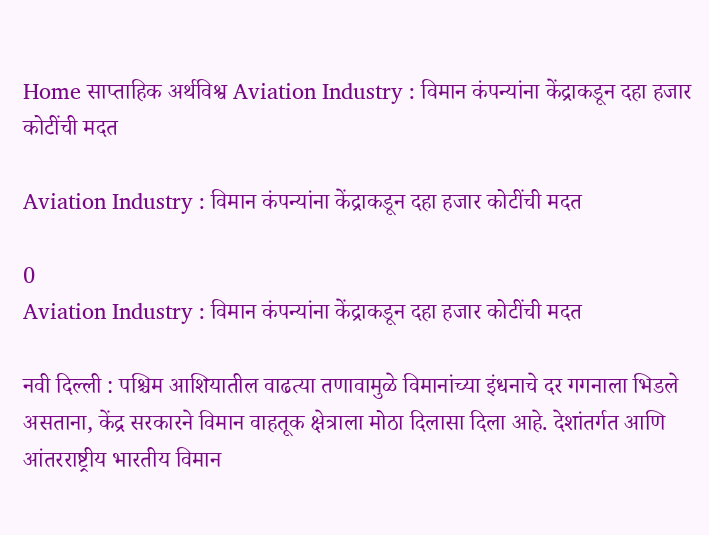Home साप्ताहिक अर्थविश्व Aviation Industry : विमान कंपन्यांना केंद्राकडून दहा हजार कोटींची मदत

Aviation Industry : विमान कंपन्यांना केंद्राकडून दहा हजार कोटींची मदत

0
Aviation Industry : विमान कंपन्यांना केंद्राकडून दहा हजार कोटींची मदत

नवी दिल्ली : पश्चिम आशियातील वाढत्या तणावामुळे विमानांच्या इंधनाचे दर गगनाला भिडले असताना, केंद्र सरकारने विमान वाहतूक क्षेत्राला मोठा दिलासा दिला आहे. देशांतर्गत आणि आंतरराष्ट्रीय भारतीय विमान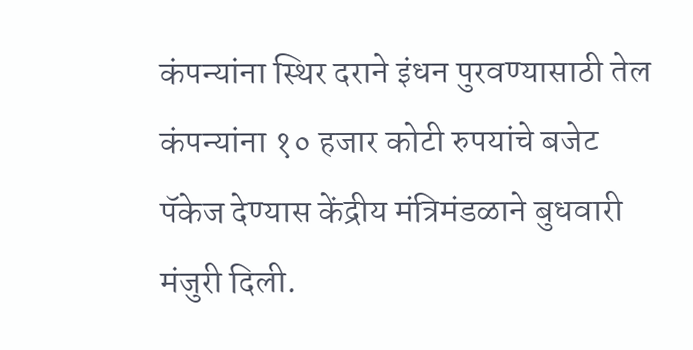कंपन्यांना स्थिर दराने इंधन पुरवण्यासाठी तेल कंपन्यांना १० हजार कोटी रुपयांचे बजेट पॅकेज देण्यास केंद्रीय मंत्रिमंडळाने बुधवारी मंजुरी दिली.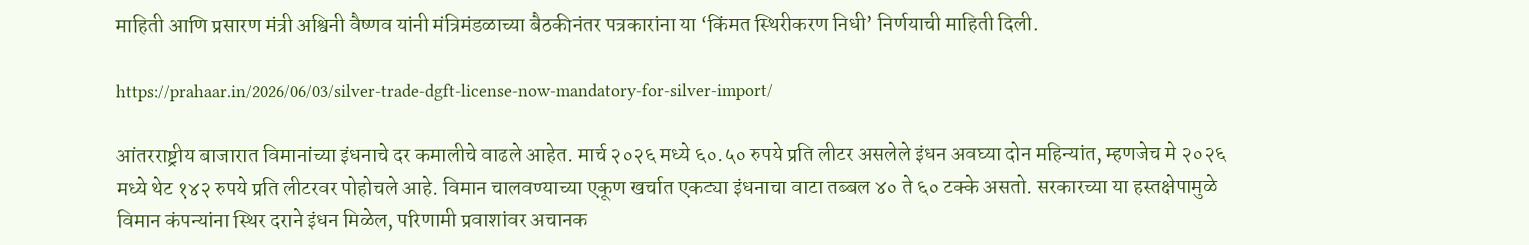माहिती आणि प्रसारण मंत्री अश्विनी वैष्णव यांनी मंत्रिमंडळाच्या बैठकीनंतर पत्रकारांना या ‘किंमत स्थिरीकरण निधी’ निर्णयाची माहिती दिली.

https://prahaar.in/2026/06/03/silver-trade-dgft-license-now-mandatory-for-silver-import/

आंतरराष्ट्रीय बाजारात विमानांच्या इंधनाचे दर कमालीचे वाढले आहेत. मार्च २०२६ मध्ये ६०.५० रुपये प्रति लीटर असलेले इंधन अवघ्या दोन महिन्यांत, म्हणजेच मे २०२६ मध्ये थेट १४२ रुपये प्रति लीटरवर पोहोचले आहे. विमान चालवण्याच्या एकूण खर्चात एकट्या इंधनाचा वाटा तब्बल ४० ते ६० टक्के असतो. सरकारच्या या हस्तक्षेपामुळे विमान कंपन्यांना स्थिर दराने इंधन मिळेल, परिणामी प्रवाशांवर अचानक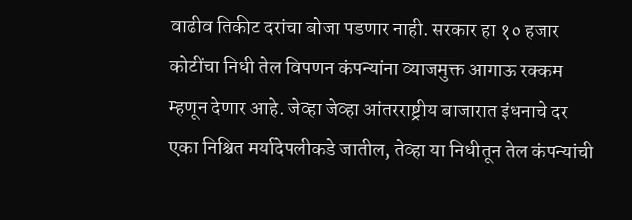वाढीव तिकीट दरांचा बोजा पडणार नाही. सरकार हा १० हजार कोटींचा निधी तेल विपणन कंपन्यांना व्याजमुक्त आगाऊ रक्कम म्हणून देणार आहे. जेव्हा जेव्हा आंतरराष्ट्रीय बाजारात इंधनाचे दर एका निश्चित मर्यादेपलीकडे जातील, तेव्हा या निधीतून तेल कंपन्यांची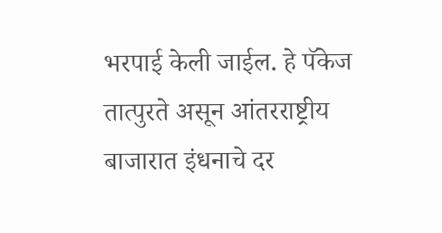भरपाई केली जाईल. हे पॅकेज तात्पुरते असून आंतरराष्ट्रीय बाजारात इंधनाचे दर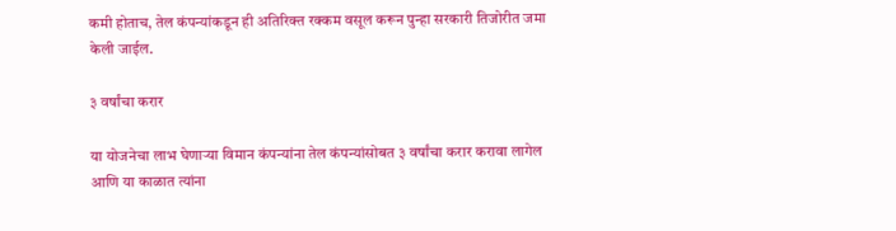कमी होताच, तेल कंपन्यांकडून ही अतिरिक्त रक्कम वसूल करून पुन्हा सरकारी तिजोरीत जमा केली जाईल.

३ वर्षांचा करार

या योजनेचा लाभ घेणाऱ्या विमान कंपन्यांना तेल कंपन्यांसोबत ३ वर्षांचा करार करावा लागेल आणि या काळात त्यांना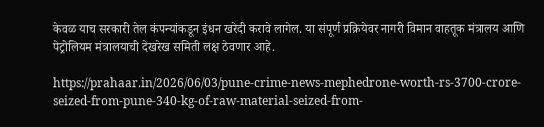केवळ याच सरकारी तेल कंपन्यांकडून इंधन खरेदी करावे लागेल. या संपूर्ण प्रक्रियेवर नागरी विमान वाहतूक मंत्रालय आणि पेट्रोलियम मंत्रालयाची देखरेख समिती लक्ष ठेवणार आहे.

https://prahaar.in/2026/06/03/pune-crime-news-mephedrone-worth-rs-3700-crore-seized-from-pune-340-kg-of-raw-material-seized-from-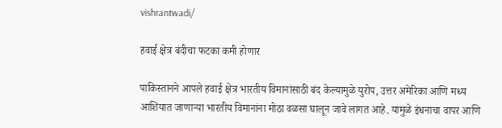vishrantwadi/

हवाई क्षेत्र बंदीचा फटका कमी होणार

पाकिस्तानने आपले हवाई क्षेत्र भारतीय विमानांसाठी बंद केल्यामुळे युरोप, उत्तर अमेरिका आणि मध्य आशियात जाणाऱ्या भारतीय विमानांना मोठा वळसा घालून जावे लागत आहे. यामुळे इंधनाचा वापर आणि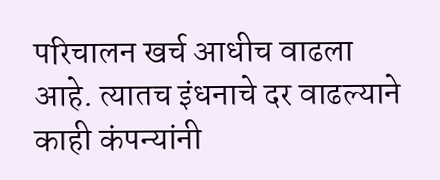परिचालन खर्च आधीच वाढला आहे. त्यातच इंधनाचे दर वाढल्याने काही कंपन्यांनी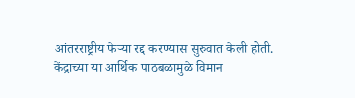आंतरराष्ट्रीय फेऱ्या रद्द करण्यास सुरुवात केली होती. केंद्राच्या या आर्थिक पाठबळामुळे विमान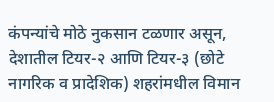कंपन्यांचे मोठे नुकसान टळणार असून, देशातील टियर-२ आणि टियर-३ (छोटे नागरिक व प्रादेशिक) शहरांमधील विमान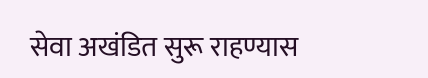सेवा अखंडित सुरू राहण्यास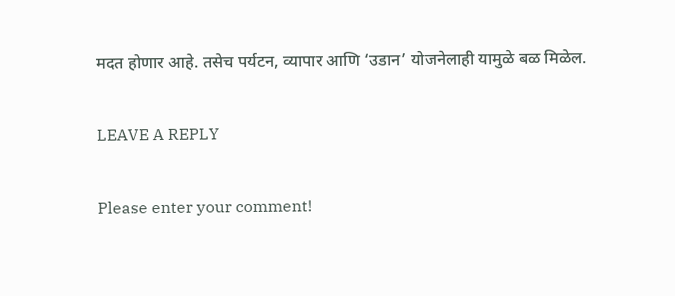मदत होणार आहे. तसेच पर्यटन, व्यापार आणि ‘उडान’ योजनेलाही यामुळे बळ मिळेल.

LEAVE A REPLY

Please enter your comment!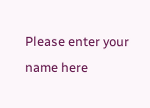Please enter your name here